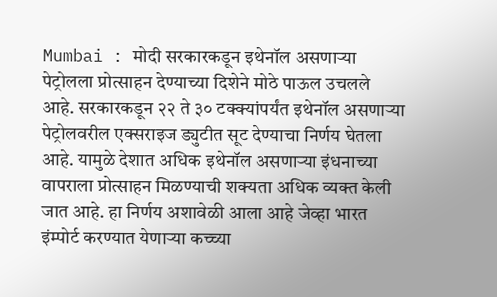Mumbai : मोदी सरकारकडून इथेनॉल असणाऱ्या पेट्रोलला प्रोत्साहन देण्याच्या दिशेने मोठे पाऊल उचलले आहे. सरकारकडून २२ ते ३० टक्क्यांपर्यंत इथेनॉल असणाऱ्या पेट्रोलवरील एक्सराइज ड्युटीत सूट देण्याचा निर्णय घेतला आहे. यामुळे देशात अधिक इथेनॉल असणाऱ्या इंधनाच्या वापराला प्रोत्साहन मिळण्याची शक्यता अधिक व्यक्त केली जात आहे. हा निर्णय अशावेळी आला आहे जेव्हा भारत इंम्पोर्ट करण्यात येणाऱ्या कच्च्या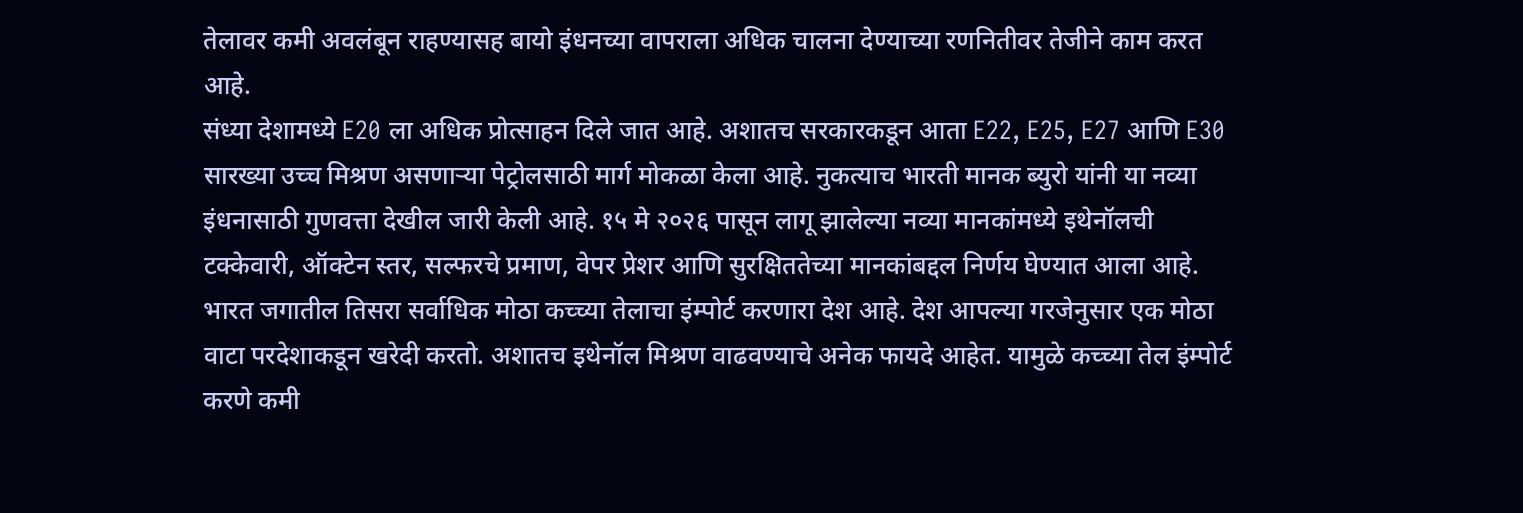तेलावर कमी अवलंबून राहण्यासह बायो इंधनच्या वापराला अधिक चालना देण्याच्या रणनितीवर तेजीने काम करत आहे.
संध्या देशामध्ये E20 ला अधिक प्रोत्साहन दिले जात आहे. अशातच सरकारकडून आता E22, E25, E27 आणि E30 सारख्या उच्च मिश्रण असणाऱ्या पेट्रोलसाठी मार्ग मोकळा केला आहे. नुकत्याच भारती मानक ब्युरो यांनी या नव्या इंधनासाठी गुणवत्ता देखील जारी केली आहे. १५ मे २०२६ पासून लागू झालेल्या नव्या मानकांमध्ये इथेनॉलची टक्केवारी, ऑक्टेन स्तर, सल्फरचे प्रमाण, वेपर प्रेशर आणि सुरक्षिततेच्या मानकांबद्दल निर्णय घेण्यात आला आहे.
भारत जगातील तिसरा सर्वाधिक मोठा कच्च्या तेलाचा इंम्पोर्ट करणारा देश आहे. देश आपल्या गरजेनुसार एक मोठा वाटा परदेशाकडून खरेदी करतो. अशातच इथेनॉल मिश्रण वाढवण्याचे अनेक फायदे आहेत. यामुळे कच्च्या तेल इंम्पोर्ट करणे कमी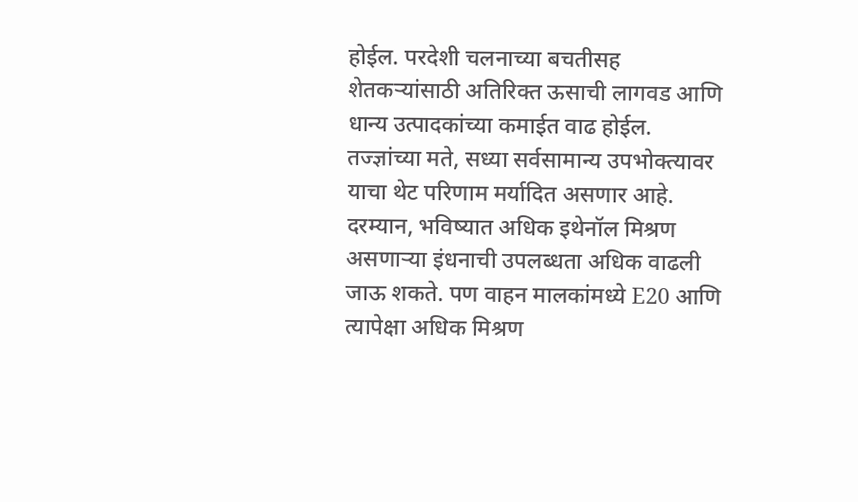होईल. परदेशी चलनाच्या बचतीसह शेतकऱ्यांसाठी अतिरिक्त ऊसाची लागवड आणि धान्य उत्पादकांच्या कमाईत वाढ होईल.
तज्ज्ञांच्या मते, सध्या सर्वसामान्य उपभोक्त्यावर याचा थेट परिणाम मर्यादित असणार आहे. दरम्यान, भविष्यात अधिक इथेनॉल मिश्रण असणाऱ्या इंधनाची उपलब्धता अधिक वाढली जाऊ शकते. पण वाहन मालकांमध्ये E20 आणि त्यापेक्षा अधिक मिश्रण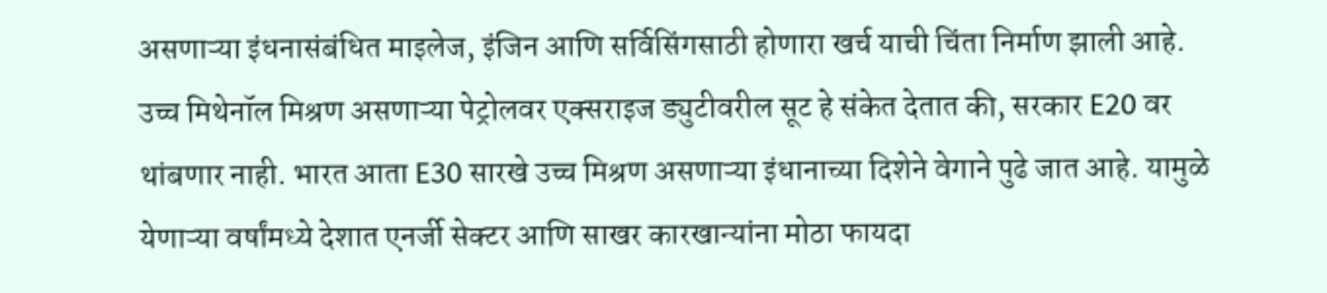असणाऱ्या इंधनासंबंधित माइलेज, इंजिन आणि सर्विसिंगसाठी होणारा खर्च याची चिंता निर्माण झाली आहे.
उच्च मिथेनॉल मिश्रण असणाऱ्या पेट्रोलवर एक्सराइज ड्युटीवरील सूट हे संकेत देतात की, सरकार E20 वर थांबणार नाही. भारत आता E30 सारखे उच्च मिश्रण असणाऱ्या इंधानाच्या दिशेने वेगाने पुढे जात आहे. यामुळे येणाऱ्या वर्षांमध्ये देशात एनर्जी सेक्टर आणि साखर कारखान्यांना मोठा फायदा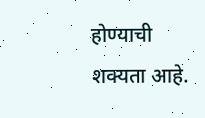होण्याची शक्यता आहे.